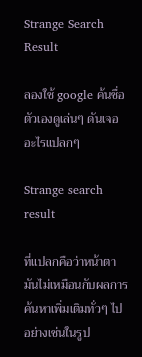Strange Search Result

ลองใช้ google ค้นชื่อตัวเองดูเล่นๆ ดันเจออะไรแปลกๆ

Strange search result

ที่แปลกคือว่าหน้าตามันไม่เหมือนกับผลการค้นหาเพิ่มเติมทั่วๆ ไป อย่างเช่นในรูป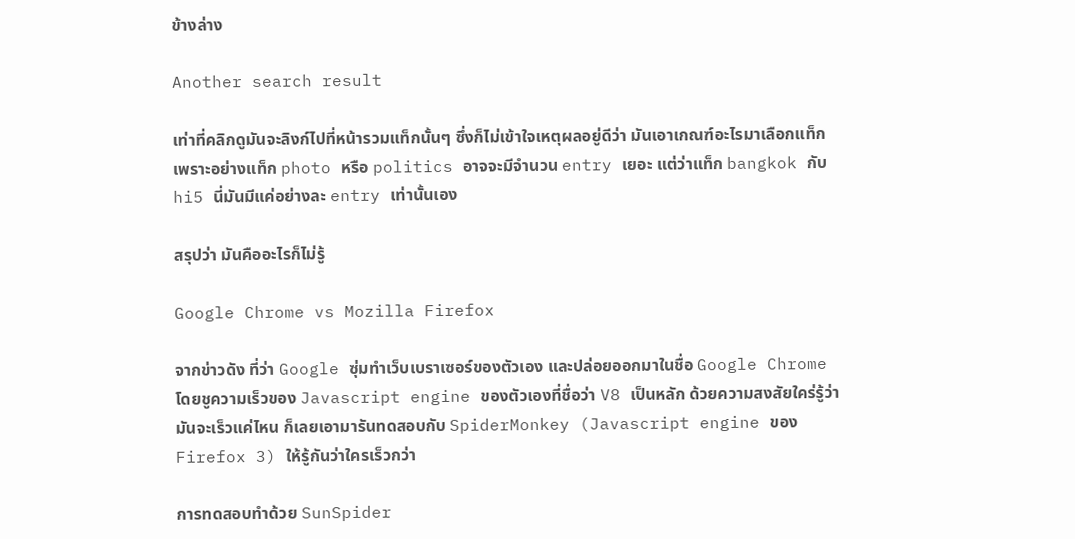ข้างล่าง

Another search result

เท่าที่คลิกดูมันจะลิงก์ไปที่หน้ารวมแท็กนั้นๆ ซึ่งก็ไม่เข้าใจเหตุผลอยู่ดีว่า มันเอาเกณฑ์อะไรมาเลือกแท็ก เพราะอย่างแท็ก photo หรือ politics อาจจะมีจำนวน entry เยอะ แต่ว่าแท็ก bangkok กับ hi5 นี่มันมีแค่อย่างละ entry เท่านั้นเอง

สรุปว่า มันคืออะไรก็ไม่รู้

Google Chrome vs Mozilla Firefox

จากข่าวดัง ที่ว่า Google ซุ่มทำเว็บเบราเซอร์ของตัวเอง และปล่อยออกมาในชื่อ Google Chrome โดยชูความเร็วของ Javascript engine ของตัวเองที่ชื่อว่า V8 เป็นหลัก ด้วยความสงสัยใคร่รู้ว่ามันจะเร็วแค่ไหน ก็เลยเอามารันทดสอบกับ SpiderMonkey (Javascript engine ของ Firefox 3) ให้รู้กันว่าใครเร็วกว่า

การทดสอบทำด้วย SunSpider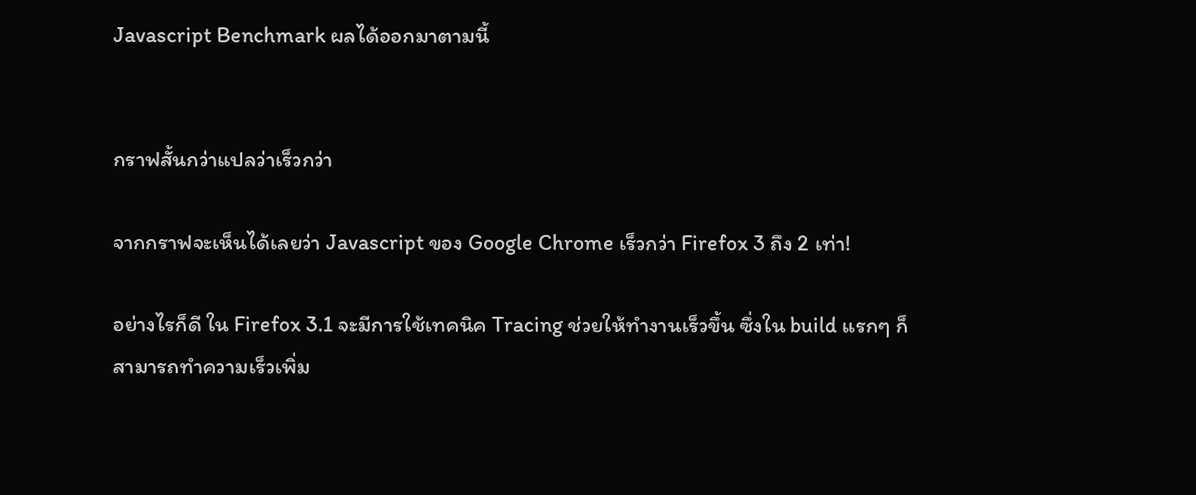Javascript Benchmark ผลได้ออกมาตามนี้


กราฟสั้นกว่าแปลว่าเร็วกว่า

จากกราฟจะเห็นได้เลยว่า Javascript ของ Google Chrome เร็วกว่า Firefox 3 ถึง 2 เท่า!

อย่างไรก็ดี ใน Firefox 3.1 จะมีการใช้เทคนิค Tracing ช่วยให้ทำงานเร็วขึ้น ซึ่งใน build แรกๆ ก็สามารถทำความเร็วเพิ่ม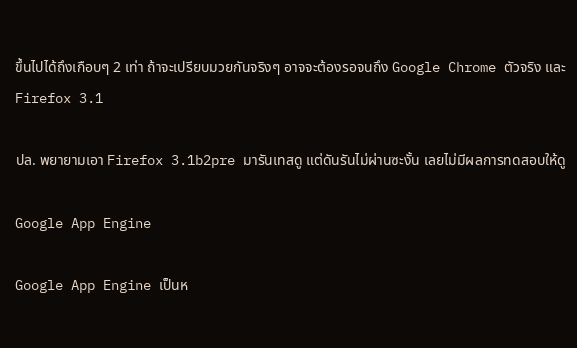ขึ้นไปได้ถึงเกือบๆ 2 เท่า ถ้าจะเปรียบมวยกันจริงๆ อาจจะต้องรอจนถึง Google Chrome ตัวจริง และ Firefox 3.1

ปล. พยายามเอา Firefox 3.1b2pre มารันเทสดู แต่ดันรันไม่ผ่านซะงั้น เลยไม่มีผลการทดสอบให้ดู

Google App Engine

Google App Engine เป็นห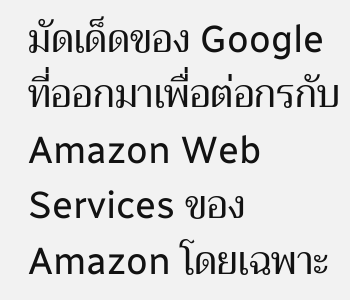มัดเด็ดของ Google ที่ออกมาเพื่อต่อกรกับ Amazon Web Services ของ Amazon โดยเฉพาะ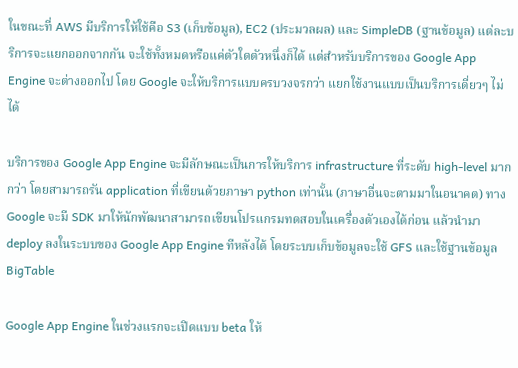ในขณะที่ AWS มีบริการให้ใช้คือ S3 (เก็บข้อมูล), EC2 (ประมวลผล) และ SimpleDB (ฐานข้อมูล) แต่ละบริการจะแยกออกจากกัน จะใช้ทั้งหมดหรือแค่ตัวใดตัวหนึ่งก็ได้ แต่สำหรับบริการของ Google App Engine จะต่างออกไป โดย Google จะให้บริการแบบครบวงจรกว่า แยกใช้งานแบบเป็นบริการเดี่ยวๆ ไม่ได้

บริการของ Google App Engine จะมีลักษณะเป็นการให้บริการ infrastructure ที่ระดับ high-level มากกว่า โดยสามารถรัน application ที่เขียนด้วยภาษา python เท่านั้น (ภาษาอื่นจะตามมาในอนาคต) ทาง Google จะมี SDK มาให้นักพัฒนาสามารถเขียนโปรแกรมทดสอบในเครื่องตัวเองได้ก่อน แล้วนำมา deploy ลงในระบบของ Google App Engine ทีหลังได้ โดยระบบเก็บข้อมูลจะใช้ GFS และใช้ฐานข้อมูล BigTable

Google App Engine ในช่วงแรกจะเปิดแบบ beta ให้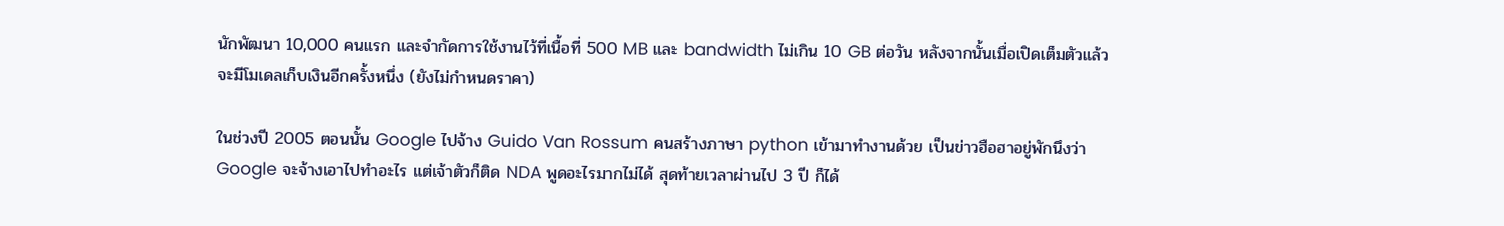นักพัฒนา 10,000 คนแรก และจำกัดการใช้งานไว้ที่เนื้อที่ 500 MB และ bandwidth ไม่เกิน 10 GB ต่อวัน หลังจากนั้นเมื่อเปิดเต็มตัวแล้วจะมีโมเดลเก็บเงินอีกครั้งหนึ่ง (ยังไม่กำหนดราคา)

ในช่วงปี 2005 ตอนนั้น Google ไปจ้าง Guido Van Rossum คนสร้างภาษา python เข้ามาทำงานด้วย เป็นข่าวฮือฮาอยู่พักนึงว่า Google จะจ้างเอาไปทำอะไร แต่เจ้าตัวก็ติด NDA พูดอะไรมากไม่ได้ สุดท้ายเวลาผ่านไป 3 ปี ก็ได้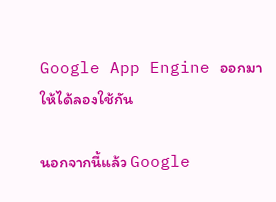Google App Engine ออกมาให้ได้ลองใช้กัน

นอกจากนี้แล้ว Google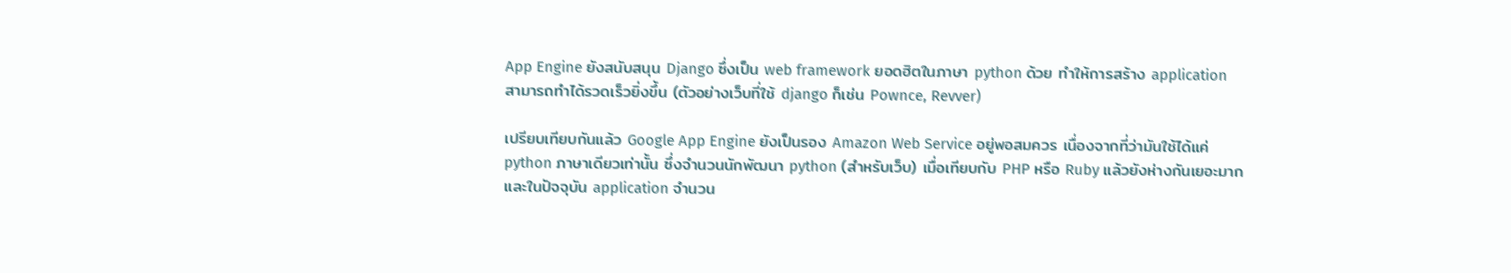App Engine ยังสนับสนุน Django ซึ่งเป็น web framework ยอดฮิตในภาษา python ด้วย ทำให้การสร้าง application สามารถทำได้รวดเร็วยิ่งขึ้น (ตัวอย่างเว็บที่ใช้ django ก็เช่น Pownce, Revver)

เปรียบเทียบกันแล้ว Google App Engine ยังเป็นรอง Amazon Web Service อยู่พอสมควร เนื่องจากที่ว่ามันใช้ได้แค่ python ภาษาเดียวเท่านั้น ซึ่งจำนวนนักพัฒนา python (สำหรับเว็บ) เมื่อเทียบกับ PHP หรือ Ruby แล้วยังห่างกันเยอะมาก และในปัจจุบัน application จำนวน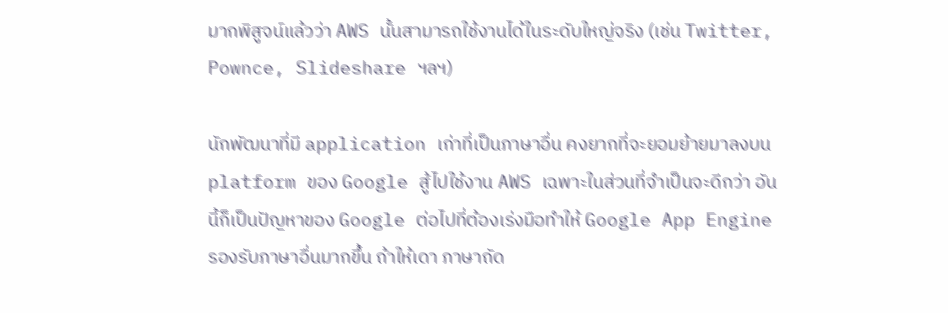มากพิสูจน์แล้วว่า AWS นั้นสามารถใช้งานได้ในระดับใหญ่จริง (เช่น Twitter, Pownce, Slideshare ฯลฯ)

นักพัฒนาที่มี application เก่าที่เป็นภาษาอื่น คงยากที่จะยอมย้ายมาลงบน platform ของ Google สู้ไปใช้งาน AWS เฉพาะในส่วนที่จำเป็นจะดีกว่า อันนี้ก็เป็นปัญหาของ Google ต่อไปที่ต้องเร่งมือทำให้ Google App Engine รองรับภาษาอื่นมากขึ้น ถ้าให้เดา ภาษาถัด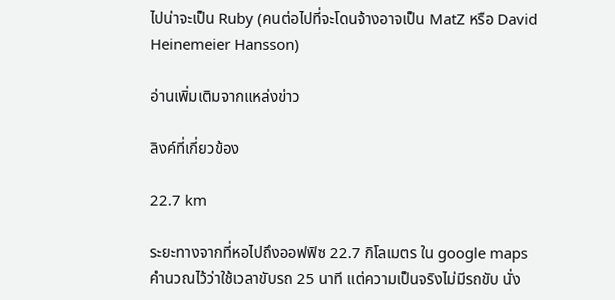ไปน่าจะเป็น Ruby (คนต่อไปที่จะโดนจ้างอาจเป็น MatZ หรือ David Heinemeier Hansson)

อ่านเพิ่มเติมจากแหล่งข่าว

ลิงค์ที่เกี่ยวข้อง

22.7 km

ระยะทางจากที่หอไปถึงออฟฟิซ 22.7 กิโลเมตร ใน google maps คำนวณไว้ว่าใช้เวลาขับรถ 25 นาที แต่ความเป็นจริงไม่มีรถขับ นั่ง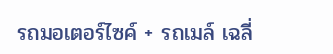รถมอเตอร์ไซค์ + รถเมล์ เฉลี่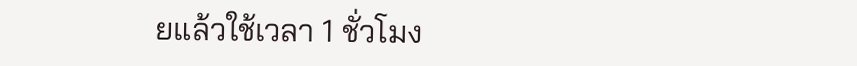ยแล้วใช้เวลา 1 ชั่วโมง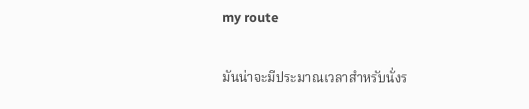my route

มันน่าจะมีประมาณเวลาสำหรับนั่งร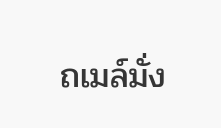ถเมล์มั่ง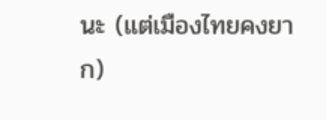นะ (แต่เมืองไทยคงยาก)